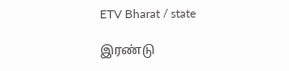ETV Bharat / state

இரண்டு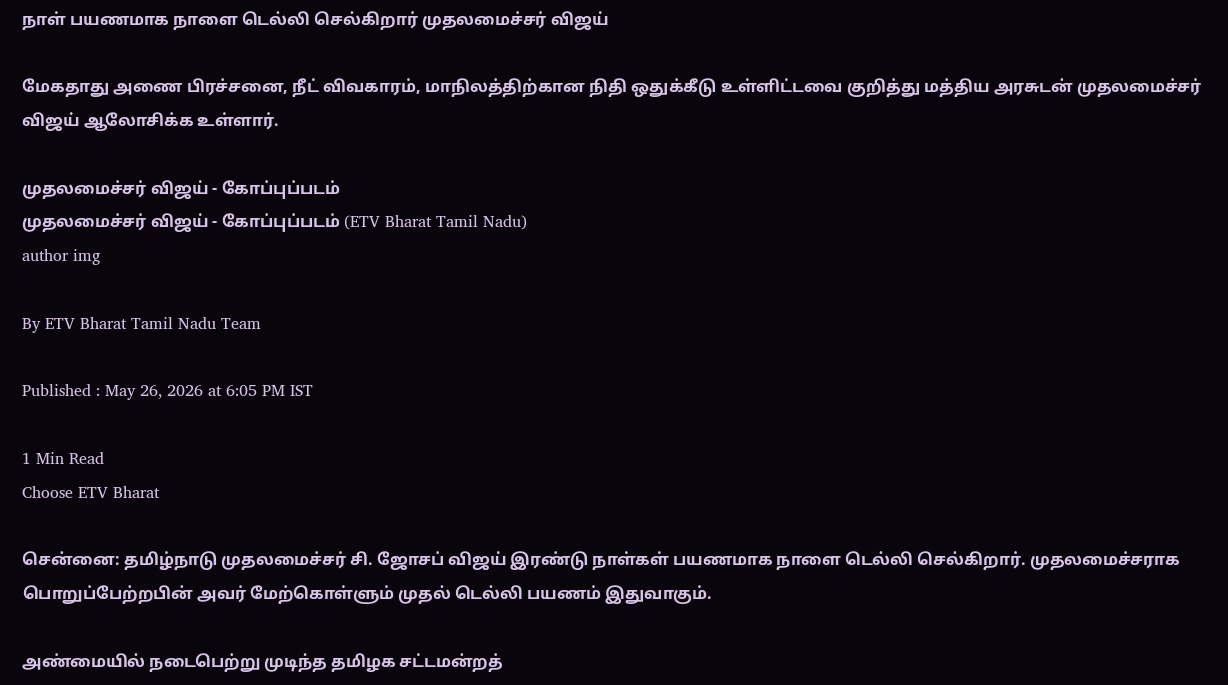நாள் பயணமாக நாளை டெல்லி செல்கிறார் முதலமைச்சர் விஜய்

மேகதாது அணை பிரச்சனை, நீட் விவகாரம், மாநிலத்திற்கான நிதி ஒதுக்கீடு உள்ளிட்டவை குறித்து மத்திய அரசுடன் முதலமைச்சர் விஜய் ஆலோசிக்க உள்ளார்.

முதலமைச்சர் விஜய் - கோப்புப்படம்
முதலமைச்சர் விஜய் - கோப்புப்படம் (ETV Bharat Tamil Nadu)
author img

By ETV Bharat Tamil Nadu Team

Published : May 26, 2026 at 6:05 PM IST

1 Min Read
Choose ETV Bharat

சென்னை: தமிழ்நாடு முதலமைச்சர் சி. ஜோசப் விஜய் இரண்டு நாள்கள் பயணமாக நாளை டெல்லி செல்கிறார். முதலமைச்சராக பொறுப்பேற்றபின் அவர் மேற்கொள்ளும் முதல் டெல்லி பயணம் இதுவாகும்.

அண்மையில் நடைபெற்று முடிந்த தமிழக சட்டமன்றத்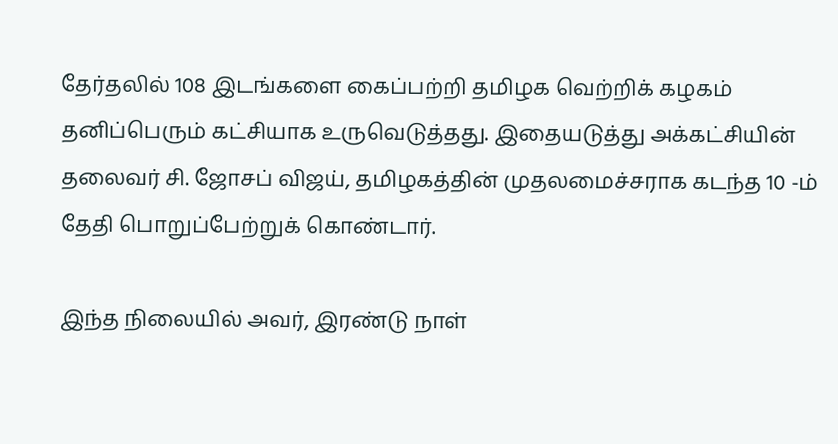தேர்தலில் 108 இடங்களை கைப்பற்றி தமிழக வெற்றிக் கழகம் தனிப்பெரும் கட்சியாக உருவெடுத்தது. இதையடுத்து அக்கட்சியின் தலைவர் சி. ஜோசப் விஜய், தமிழகத்தின் முதலமைச்சராக கடந்த 10 -ம் தேதி பொறுப்பேற்றுக் கொண்டார்.

இந்த நிலையில் அவர், இரண்டு நாள்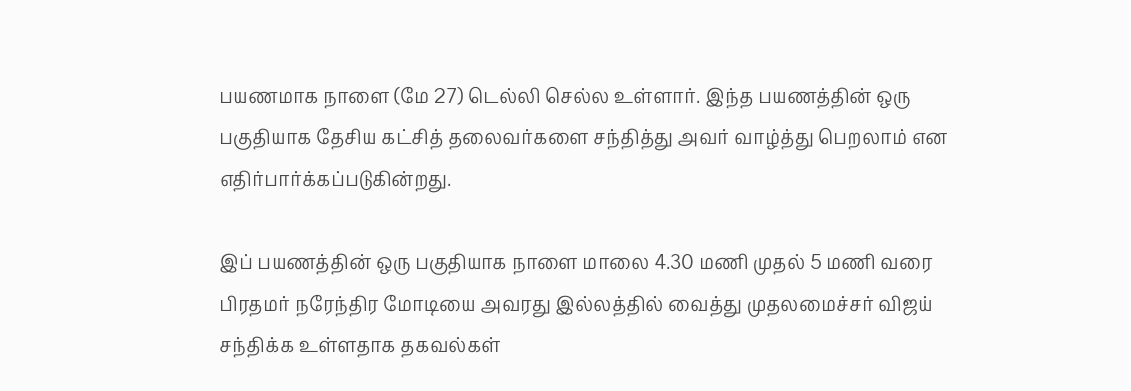பயணமாக நாளை (மே 27) டெல்லி செல்ல உள்ளார். இந்த பயணத்தின் ஒரு பகுதியாக தேசிய கட்சித் தலைவர்களை சந்தித்து அவர் வாழ்த்து பெறலாம் என எதிர்பார்க்கப்படுகின்றது.

இப் பயணத்தின் ஒரு பகுதியாக நாளை மாலை 4.30 மணி முதல் 5 மணி வரை பிரதமர் நரேந்திர மோடியை அவரது இல்லத்தில் வைத்து முதலமைச்சர் விஜய் சந்திக்க உள்ளதாக தகவல்கள்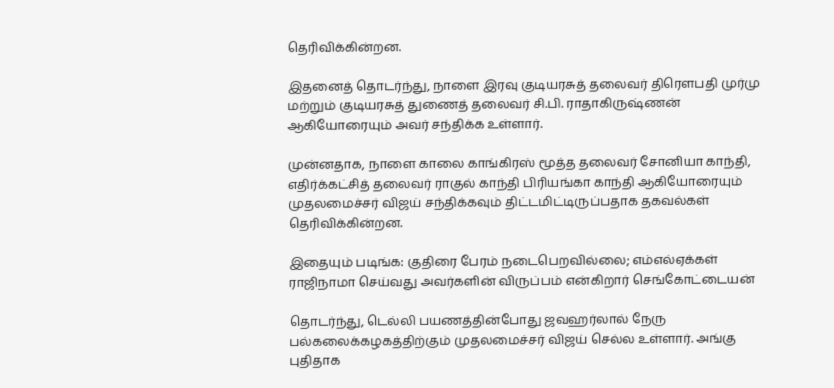தெரிவிக்கின்றன.

இதனைத் தொடர்ந்து, நாளை இரவு குடியரசுத் தலைவர் திரௌபதி முர்மு மற்றும் குடியரசுத் துணைத் தலைவர் சி.பி. ராதாகிருஷ்ணன் ஆகியோரையும் அவர் சந்திக்க உள்ளார்.

முன்னதாக, நாளை காலை காங்கிரஸ் மூத்த தலைவர் சோனியா காந்தி, எதிர்க்கட்சித் தலைவர் ராகுல் காந்தி பிரியங்கா காந்தி ஆகியோரையும் முதலமைச்சர் விஜய் சந்திக்கவும் திட்டமிட்டிருப்பதாக தகவல்கள் தெரிவிக்கின்றன.

இதையும் படிங்க: குதிரை பேரம் நடைபெறவில்லை; எம்எல்ஏக்கள் ராஜிநாமா செய்வது அவர்களின் விருப்பம் என்கிறார் செங்கோட்டையன்

தொடர்ந்து, டெல்லி பயணத்தின்போது ஜவஹர்லால் நேரு பல்கலைக்கழகத்திற்கும் முதலமைச்சர் விஜய் செல்ல உள்ளார். அங்கு புதிதாக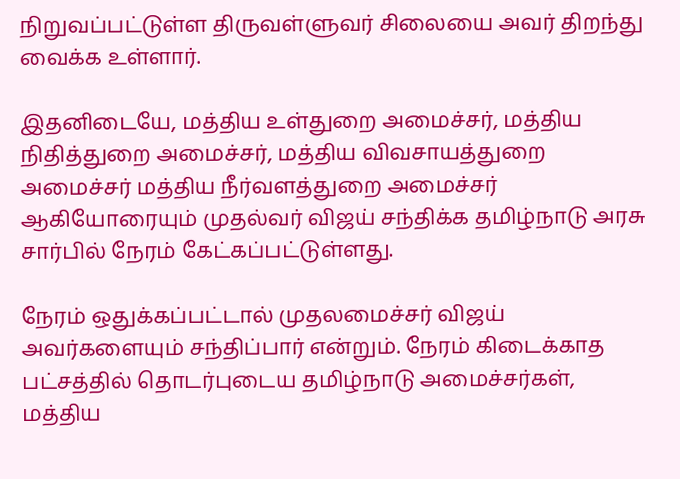நிறுவப்பட்டுள்ள திருவள்ளுவர் சிலையை அவர் திறந்து வைக்க உள்ளார்.

இதனிடையே, மத்திய உள்துறை அமைச்சர், மத்திய நிதித்துறை அமைச்சர், மத்திய விவசாயத்துறை அமைச்சர் மத்திய நீர்வளத்துறை அமைச்சர் ஆகியோரையும் முதல்வர் விஜய் சந்திக்க தமிழ்நாடு அரசு சார்பில் நேரம் கேட்கப்பட்டுள்ளது.

நேரம் ஒதுக்கப்பட்டால் முதலமைச்சர் விஜய் அவர்களையும் சந்திப்பார் என்றும். நேரம் கிடைக்காத பட்சத்தில் தொடர்புடைய தமிழ்நாடு அமைச்சர்கள், மத்திய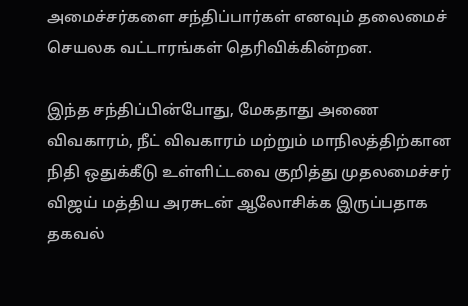அமைச்சர்களை சந்திப்பார்கள் எனவும் தலைமைச் செயலக வட்டாரங்கள் தெரிவிக்கின்றன.

இந்த சந்திப்பின்போது, மேகதாது அணை விவகாரம், நீட் விவகாரம் மற்றும் மாநிலத்திற்கான நிதி ஒதுக்கீடு உள்ளிட்டவை குறித்து முதலமைச்சர் விஜய் மத்திய அரசுடன் ஆலோசிக்க இருப்பதாக தகவல்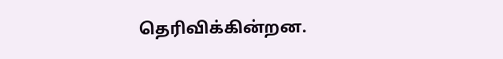தெரிவிக்கின்றன.